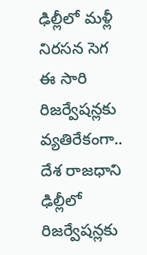ఢిల్లీలో మళ్లీ నిరసన సెగ ఈ సారి రిజర్వేషన్లకు వ్యతిరేకంగా..
దేశ రాజధాని ఢిల్లీలో రిజర్వేషన్లకు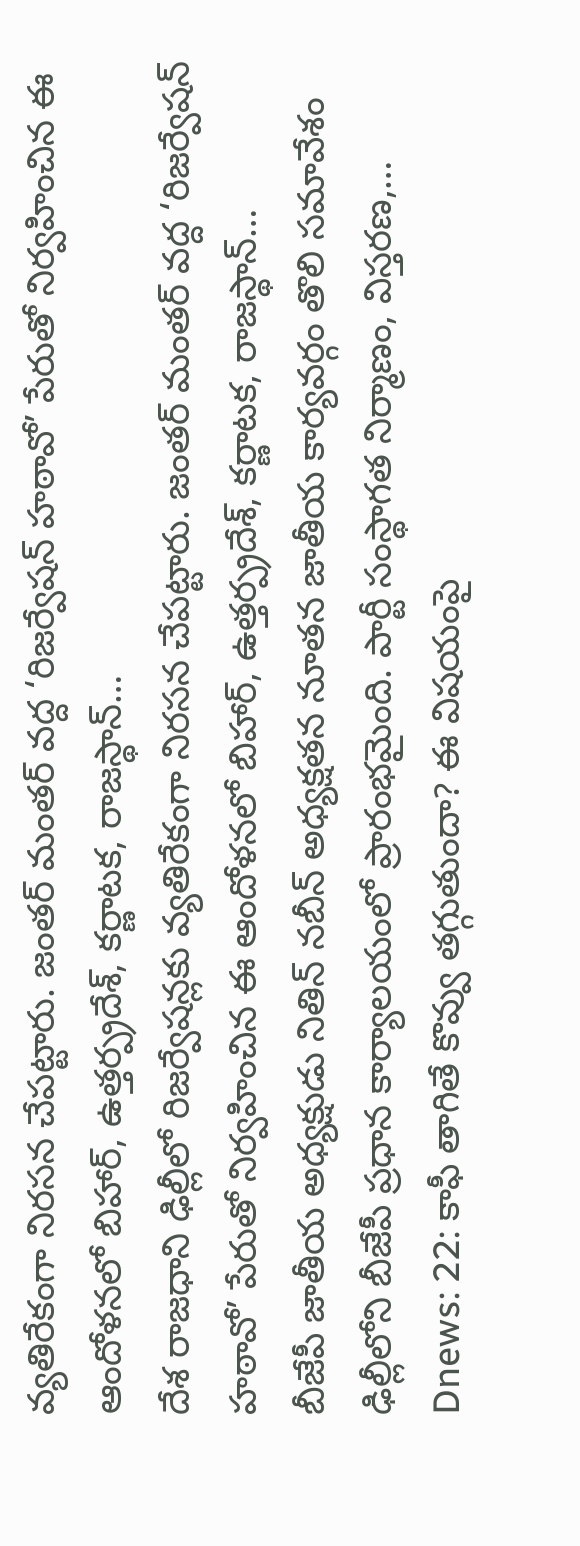వ్యతిరేకంగా నిరసన చేపట్టారు. జంతర్ మంతర్ వద్ద ‘రిజర్వేషన్ హఠావో’ పేరుతో నిర్వహించిన ఈ ఆందోళనలో బిహార్, ఉత్తర్ప్రదేశ్, కర్ణాటక, రాజస్థాన్…
దేశ రాజధాని ఢిల్లీలో రిజర్వేషన్లకు వ్యతిరేకంగా నిరసన చేపట్టారు. జంతర్ మంతర్ వద్ద ‘రిజర్వేషన్ హఠావో’ పేరుతో నిర్వహించిన ఈ ఆందోళనలో బిహార్, ఉత్తర్ప్రదేశ్, కర్ణాటక, రాజస్థాన్…
బీజేపీ జాతీయ అధ్యక్షుడు నితిన్ నబీన్ అధ్యక్షతన నూతన జాతీయ కార్యవర్గం తొలి సమావేశం ఢిల్లీలోని బీజేపీ ప్రధాన కార్యాలయంలో ప్రారంభమైంది. పార్టీ సంస్థాగత నిర్మాణం, విస్తరణ,…
Dnews: 22: కాఫీ తాగితే కొవ్వు తగ్గుతుందా? ఈ విషయంపై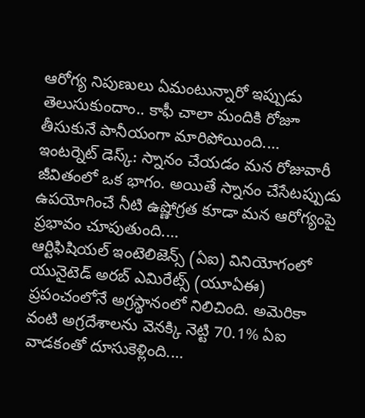ఆరోగ్య నిపుణులు ఏమంటున్నారో ఇప్పుడు తెలుసుకుందాం.. కాఫీ చాలా మందికి రోజూ తీసుకునే పానీయంగా మారిపోయింది.…
ఇంటర్నెట్ డెస్క్: స్నానం చేయడం మన రోజువారీ జీవితంలో ఒక భాగం. అయితే స్నానం చేసేటప్పుడు ఉపయోగించే నీటి ఉష్ణోగ్రత కూడా మన ఆరోగ్యంపై ప్రభావం చూపుతుంది.…
ఆర్టిఫిషియల్ ఇంటెలిజెన్స్ (ఏఐ) వినియోగంలో యునైటెడ్ అరబ్ ఎమిరేట్స్ (యూఏఈ) ప్రపంచంలోనే అగ్రస్థానంలో నిలిచింది. అమెరికా వంటి అగ్రదేశాలను వెనక్కి నెట్టి 70.1% ఏఐ వాడకంతో దూసుకెళ్లింది.…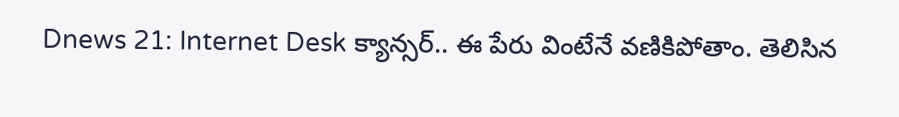Dnews 21: Internet Desk క్యాన్సర్.. ఈ పేరు వింటేనే వణికిపోతాం. తెలిసిన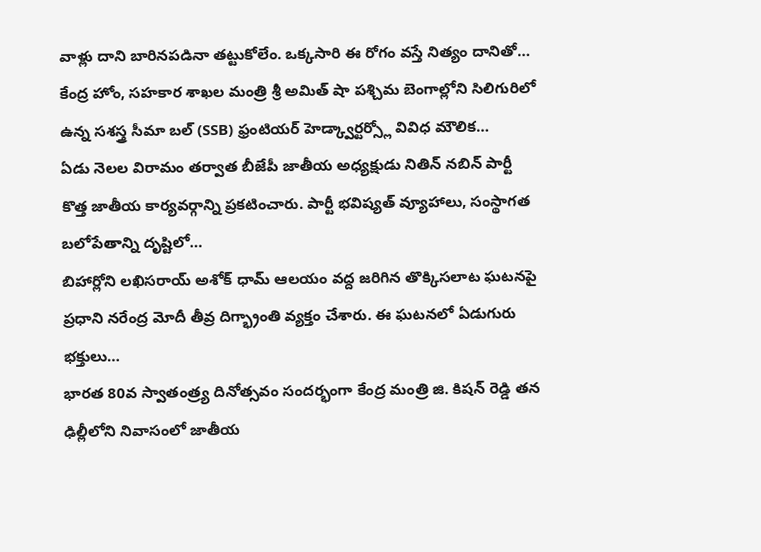వాళ్లు దాని బారినపడినా తట్టుకోలేం. ఒక్కసారి ఈ రోగం వస్తే నిత్యం దానితో…
కేంద్ర హోం, సహకార శాఖల మంత్రి శ్రీ అమిత్ షా పశ్చిమ బెంగాల్లోని సిలిగురిలో ఉన్న సశస్త్ర సీమా బల్ (SSB) ఫ్రంటియర్ హెడ్క్వార్టర్స్లో వివిధ మౌలిక…
ఏడు నెలల విరామం తర్వాత బీజేపీ జాతీయ అధ్యక్షుడు నితిన్ నబిన్ పార్టీ కొత్త జాతీయ కార్యవర్గాన్ని ప్రకటించారు. పార్టీ భవిష్యత్ వ్యూహాలు, సంస్థాగత బలోపేతాన్ని దృష్టిలో…
బిహార్లోని లఖిసరాయ్ అశోక్ ధామ్ ఆలయం వద్ద జరిగిన తొక్కిసలాట ఘటనపై ప్రధాని నరేంద్ర మోదీ తీవ్ర దిగ్భ్రాంతి వ్యక్తం చేశారు. ఈ ఘటనలో ఏడుగురు భక్తులు…
భారత 80వ స్వాతంత్ర్య దినోత్సవం సందర్భంగా కేంద్ర మంత్రి జి. కిషన్ రెడ్డి తన ఢిల్లీలోని నివాసంలో జాతీయ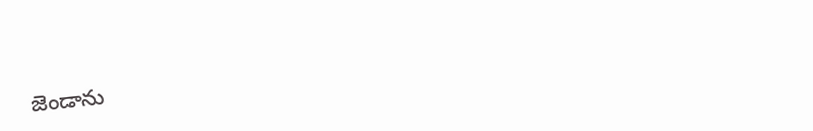జెండాను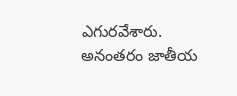ఎగురవేశారు. అనంతరం జాతీయ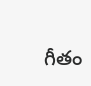గీతం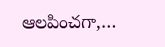ఆలపించగా,…